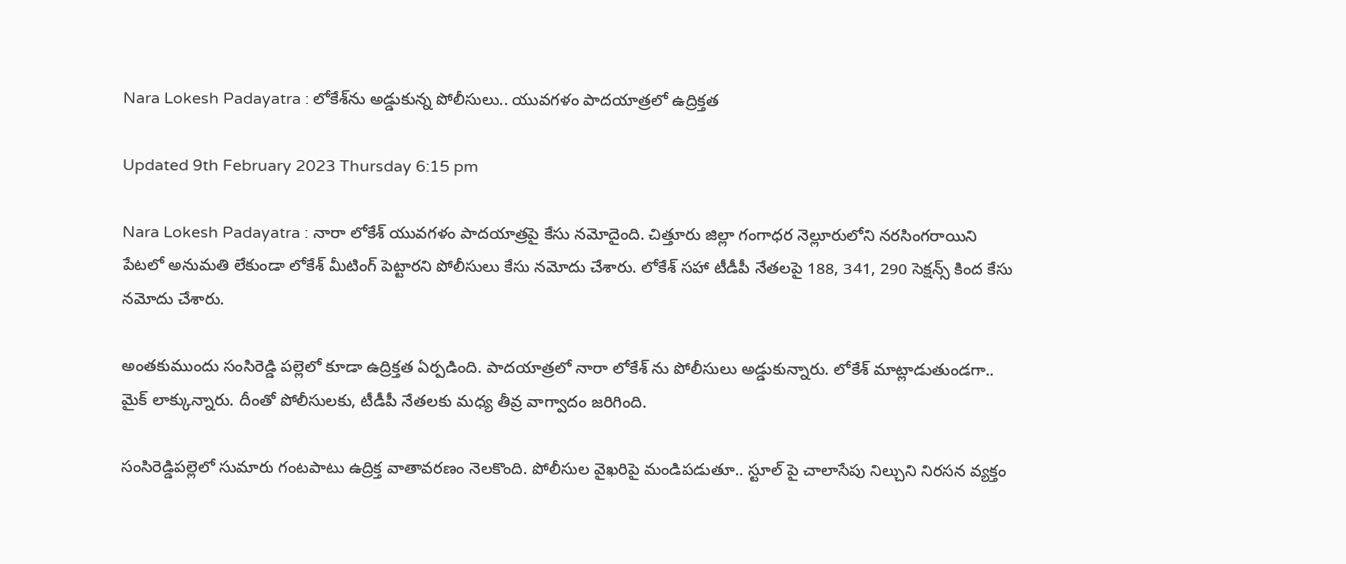Nara Lokesh Padayatra : లోకేశ్‌ను అడ్డుకున్న పోలీసులు.. యువగళం పాదయాత్రలో ఉద్రిక్తత

Updated 9th February 2023 Thursday 6:15 pm

Nara Lokesh Padayatra : నారా లోకేశ్ యువగళం పాదయాత్రపై కేసు నమోదైంది. చిత్తూరు జిల్లా గంగాధర నెల్లూరులోని నరసింగరాయిని పేటలో అనుమతి లేకుండా లోకేశ్ మీటింగ్ పెట్టారని పోలీసులు కేసు నమోదు చేశారు. లోకేశ్ సహా టీడీపీ నేతలపై 188, 341, 290 సెక్షన్స్ కింద కేసు నమోదు చేశారు.

అంతకుముందు సంసిరెడ్డి పల్లెలో కూడా ఉద్రిక్తత ఏర్పడింది. పాదయాత్రలో నారా లోకేశ్ ను పోలీసులు అడ్డుకున్నారు. లోకేశ్ మాట్లాడుతుండగా.. మైక్ లాక్కున్నారు. దీంతో పోలీసులకు, టీడీపీ నేతలకు మధ్య తీవ్ర వాగ్వాదం జరిగింది.

సంసిరెడ్డిపల్లెలో సుమారు గంటపాటు ఉద్రిక్త వాతావరణం నెలకొంది. పోలీసుల వైఖరిపై మండిపడుతూ.. స్టూల్ పై చాలాసేపు నిల్చుని నిరసన వ్యక్తం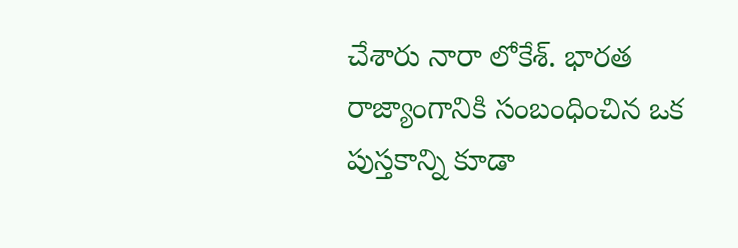చేశారు నారా లోకేశ్. భారత రాజ్యాంగానికి సంబంధించిన ఒక పుస్తకాన్ని కూడా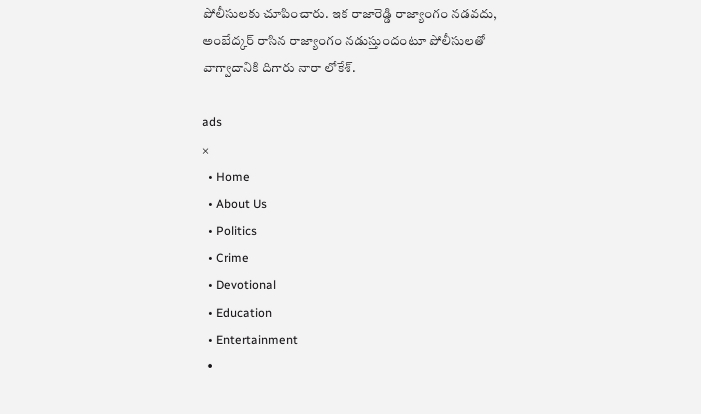పోలీసులకు చూపించారు. ఇక రాజారెడ్డి రాజ్యాంగం నడవదు, అంబేద్కర్ రాసిన రాజ్యాంగం నడుస్తుందంటూ పోలీసులతో వాగ్వాదానికి దిగారు నారా లోకేశ్.

ads
×
  • Home
  • About Us
  • Politics
  • Crime
  • Devotional
  • Education
  • Entertainment
  •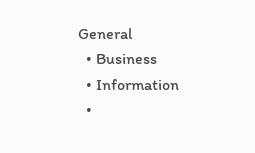General
  • Business
  • Information
  •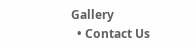Gallery
  • Contact Us